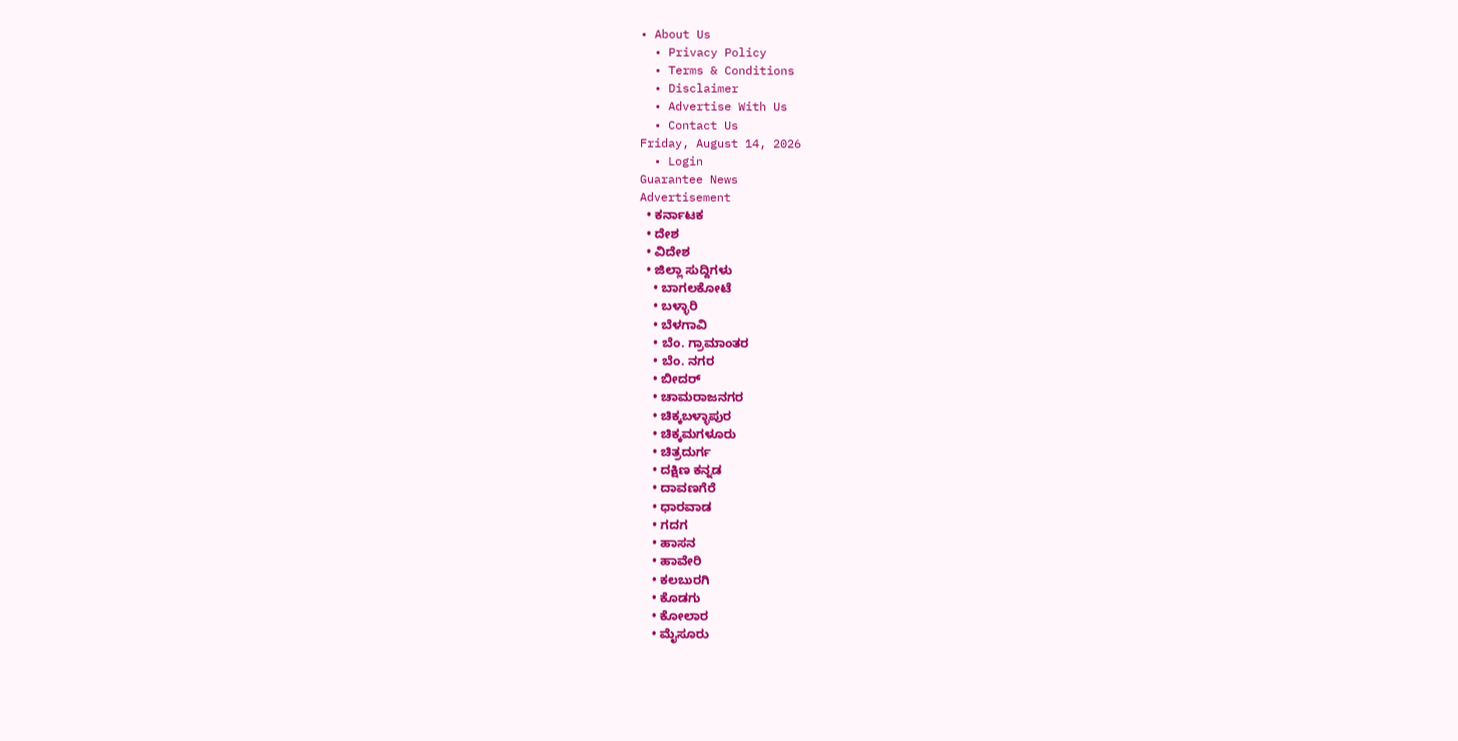• About Us
  • Privacy Policy
  • Terms & Conditions
  • Disclaimer
  • Advertise With Us
  • Contact Us
Friday, August 14, 2026
  • Login
Guarantee News
Advertisement
  • ಕರ್ನಾಟಕ
  • ದೇಶ
  • ವಿದೇಶ
  • ಜಿಲ್ಲಾ ಸುದ್ದಿಗಳು
    • ಬಾಗಲಕೋಟೆ
    • ಬಳ್ಳಾರಿ
    • ಬೆಳಗಾವಿ
    • ಬೆಂ. ಗ್ರಾಮಾಂತರ
    • ಬೆಂ. ನಗರ
    • ಬೀದರ್
    • ಚಾಮರಾಜನಗರ
    • ಚಿಕ್ಕಬಳ್ಳಾಪುರ
    • ಚಿಕ್ಕಮಗಳೂರು
    • ಚಿತ್ರದುರ್ಗ
    • ದಕ್ಷಿಣ ಕನ್ನಡ
    • ದಾವಣಗೆರೆ
    • ಧಾರವಾಡ
    • ಗದಗ
    • ಹಾಸನ
    • ಹಾವೇರಿ
    • ಕಲಬುರಗಿ
    • ಕೊಡಗು
    • ಕೋಲಾರ
    • ಮೈಸೂರು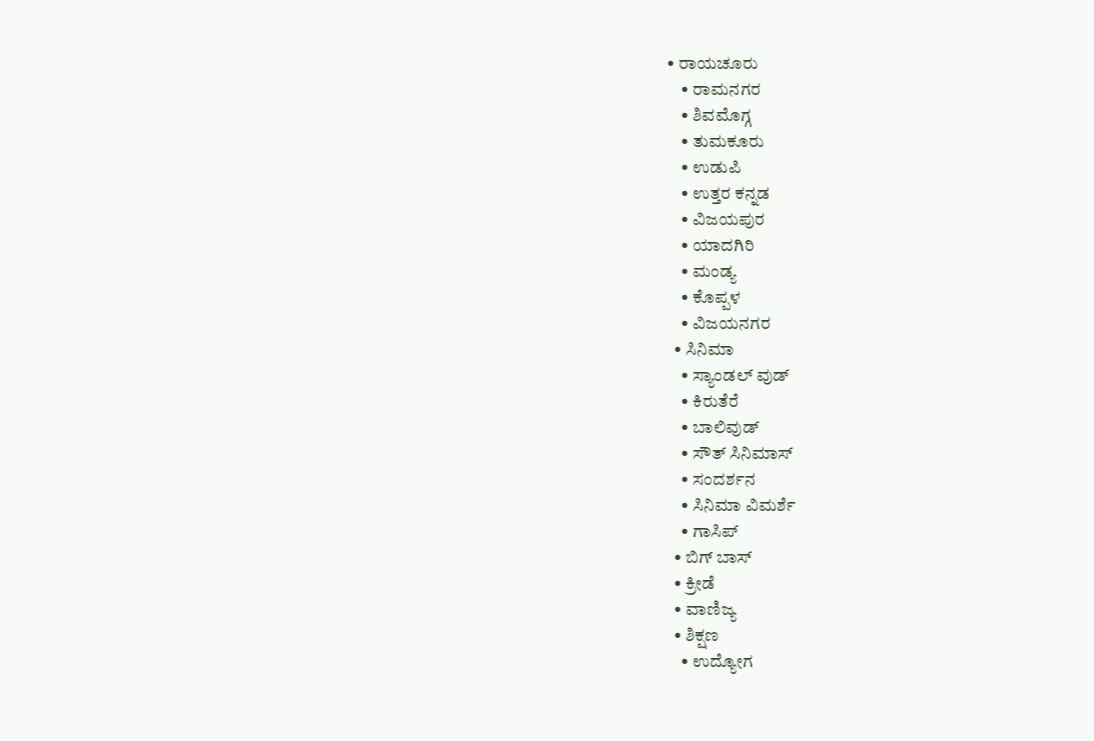• ರಾಯಚೂರು
    • ರಾಮನಗರ
    • ಶಿವಮೊಗ್ಗ
    • ತುಮಕೂರು
    • ಉಡುಪಿ
    • ಉತ್ತರ ಕನ್ನಡ
    • ವಿಜಯಪುರ
    • ಯಾದಗಿರಿ
    • ಮಂಡ್ಯ
    • ಕೊಪ್ಪಳ
    • ವಿಜಯನಗರ
  • ಸಿನಿಮಾ
    • ಸ್ಯಾಂಡಲ್ ವುಡ್
    • ಕಿರುತೆರೆ
    • ಬಾಲಿವುಡ್
    • ಸೌತ್ ಸಿನಿಮಾಸ್
    • ಸಂದರ್ಶನ
    • ಸಿನಿಮಾ ವಿಮರ್ಶೆ
    • ಗಾಸಿಪ್
  • ಬಿಗ್ ಬಾಸ್
  • ಕ್ರೀಡೆ
  • ವಾಣಿಜ್ಯ
  • ಶಿಕ್ಷಣ
    • ಉದ್ಯೋಗ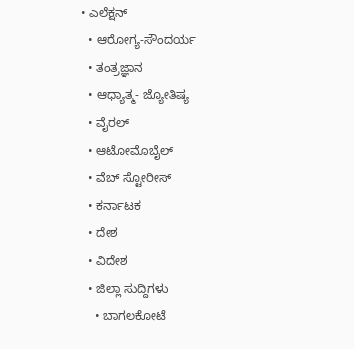• ಎಲೆಕ್ಷನ್
  • ಆರೋಗ್ಯ-ಸೌಂದರ್ಯ
  • ತಂತ್ರಜ್ಞಾನ
  • ಆಧ್ಯಾತ್ಮ- ಜ್ಯೋತಿಷ್ಯ
  • ವೈರಲ್
  • ಆಟೋಮೊಬೈಲ್
  • ವೆಬ್ ಸ್ಟೋರೀಸ್
  • ಕರ್ನಾಟಕ
  • ದೇಶ
  • ವಿದೇಶ
  • ಜಿಲ್ಲಾ ಸುದ್ದಿಗಳು
    • ಬಾಗಲಕೋಟೆ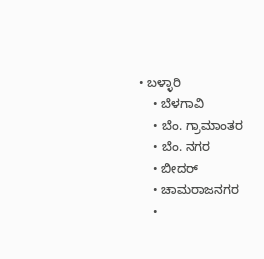• ಬಳ್ಳಾರಿ
    • ಬೆಳಗಾವಿ
    • ಬೆಂ. ಗ್ರಾಮಾಂತರ
    • ಬೆಂ. ನಗರ
    • ಬೀದರ್
    • ಚಾಮರಾಜನಗರ
    •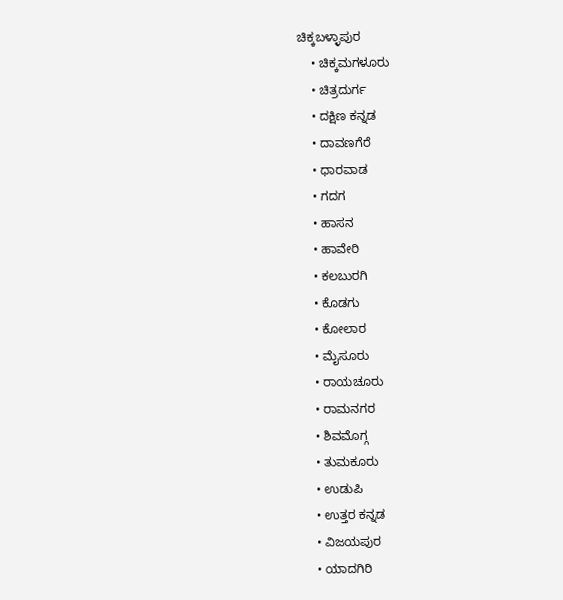ಚಿಕ್ಕಬಳ್ಳಾಪುರ
    • ಚಿಕ್ಕಮಗಳೂರು
    • ಚಿತ್ರದುರ್ಗ
    • ದಕ್ಷಿಣ ಕನ್ನಡ
    • ದಾವಣಗೆರೆ
    • ಧಾರವಾಡ
    • ಗದಗ
    • ಹಾಸನ
    • ಹಾವೇರಿ
    • ಕಲಬುರಗಿ
    • ಕೊಡಗು
    • ಕೋಲಾರ
    • ಮೈಸೂರು
    • ರಾಯಚೂರು
    • ರಾಮನಗರ
    • ಶಿವಮೊಗ್ಗ
    • ತುಮಕೂರು
    • ಉಡುಪಿ
    • ಉತ್ತರ ಕನ್ನಡ
    • ವಿಜಯಪುರ
    • ಯಾದಗಿರಿ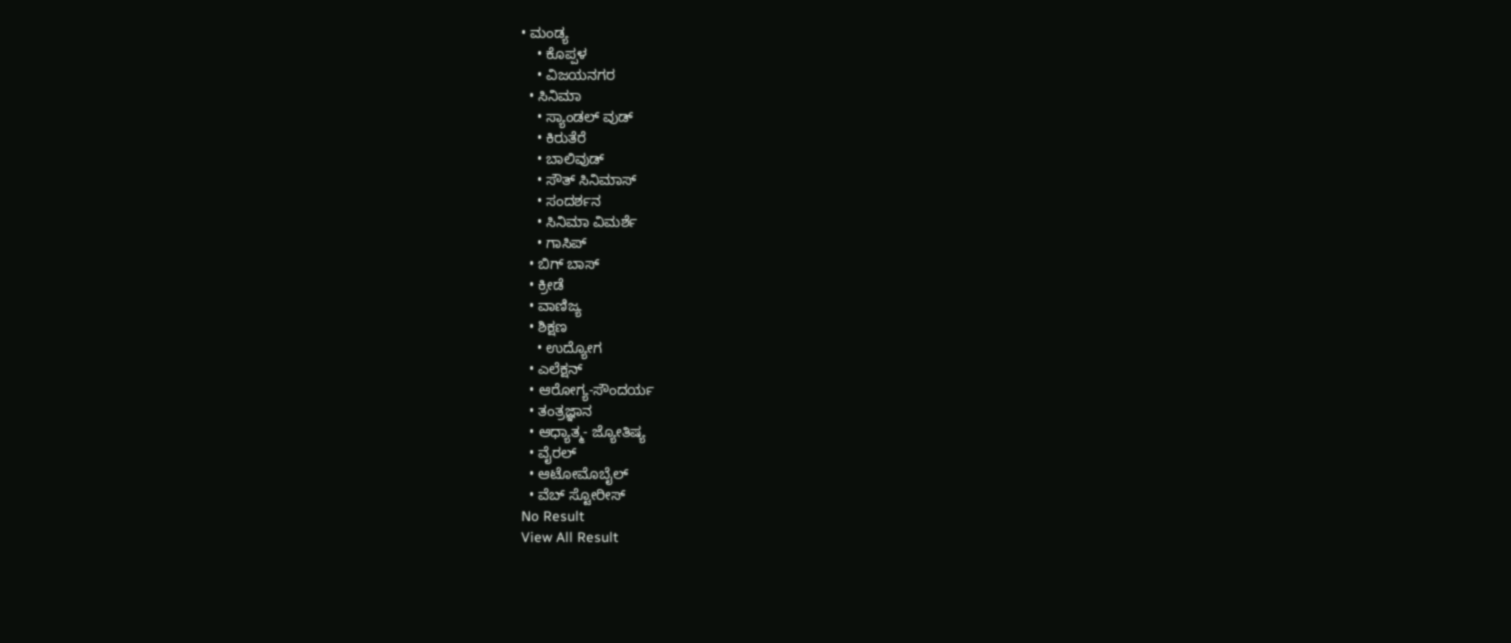• ಮಂಡ್ಯ
    • ಕೊಪ್ಪಳ
    • ವಿಜಯನಗರ
  • ಸಿನಿಮಾ
    • ಸ್ಯಾಂಡಲ್ ವುಡ್
    • ಕಿರುತೆರೆ
    • ಬಾಲಿವುಡ್
    • ಸೌತ್ ಸಿನಿಮಾಸ್
    • ಸಂದರ್ಶನ
    • ಸಿನಿಮಾ ವಿಮರ್ಶೆ
    • ಗಾಸಿಪ್
  • ಬಿಗ್ ಬಾಸ್
  • ಕ್ರೀಡೆ
  • ವಾಣಿಜ್ಯ
  • ಶಿಕ್ಷಣ
    • ಉದ್ಯೋಗ
  • ಎಲೆಕ್ಷನ್
  • ಆರೋಗ್ಯ-ಸೌಂದರ್ಯ
  • ತಂತ್ರಜ್ಞಾನ
  • ಆಧ್ಯಾತ್ಮ- ಜ್ಯೋತಿಷ್ಯ
  • ವೈರಲ್
  • ಆಟೋಮೊಬೈಲ್
  • ವೆಬ್ ಸ್ಟೋರೀಸ್
No Result
View All Result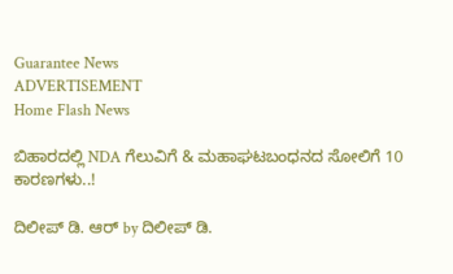Guarantee News
ADVERTISEMENT
Home Flash News

ಬಿಹಾರದಲ್ಲಿ NDA ಗೆಲುವಿಗೆ & ಮಹಾಘಟಬಂಧನದ ಸೋಲಿಗೆ 10 ಕಾರಣಗಳು..!

ದಿಲೀಪ್ ಡಿ. ಆರ್ by ದಿಲೀಪ್ ಡಿ.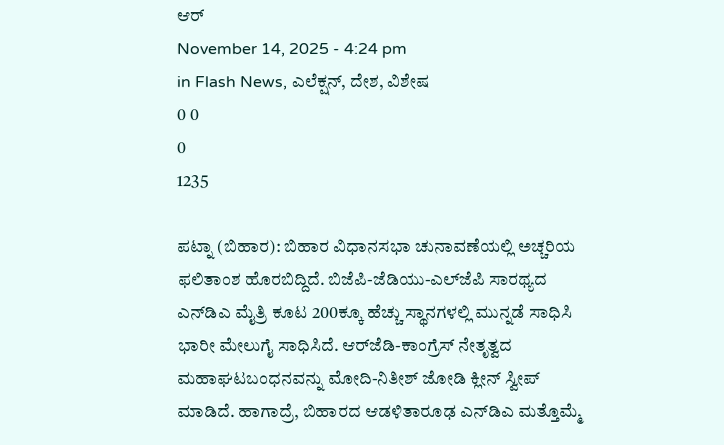ಆರ್
November 14, 2025 - 4:24 pm
in Flash News, ಎಲೆಕ್ಷನ್, ದೇಶ, ವಿಶೇಷ
0 0
0
1235

ಪಟ್ನಾ (ಬಿಹಾರ): ಬಿಹಾರ ವಿಧಾನಸಭಾ ಚುನಾವಣೆಯಲ್ಲಿ ಅಚ್ಚರಿಯ ಫಲಿತಾಂಶ ಹೊರಬಿದ್ದಿದೆ. ಬಿಜೆಪಿ-ಜೆಡಿಯು-ಎಲ್‌ಜೆಪಿ ಸಾರಥ್ಯದ ಎನ್‌ಡಿಎ ಮೈತ್ರಿ ಕೂಟ 200ಕ್ಕೂ ಹೆಚ್ಚು ಸ್ಥಾನಗಳಲ್ಲಿ ಮುನ್ನಡೆ ಸಾಧಿಸಿ ಭಾರೀ ಮೇಲುಗೈ ಸಾಧಿಸಿದೆ. ಆರ್‌ಜೆಡಿ-ಕಾಂಗ್ರೆಸ್ ನೇತೃತ್ವದ ಮಹಾಘಟಬಂಧನವನ್ನು ಮೋದಿ-ನಿತೀಶ್ ಜೋಡಿ ಕ್ಲೀನ್ ಸ್ವೀಪ್ ಮಾಡಿದೆ. ಹಾಗಾದ್ರೆ, ಬಿಹಾರದ ಆಡಳಿತಾರೂಢ ಎನ್‌ಡಿಎ ಮತ್ತೊಮ್ಮೆ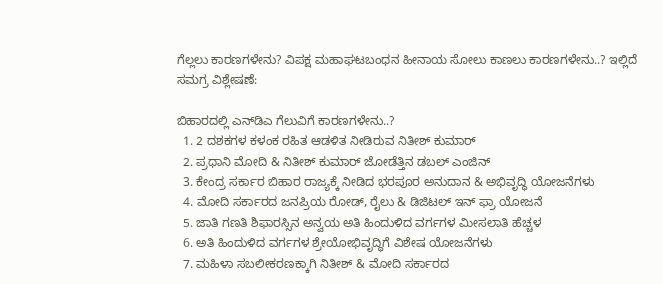ಗೆಲ್ಲಲು ಕಾರಣಗಳೇನು? ವಿಪಕ್ಷ ಮಹಾಘಟಬಂಧನ ಹೀನಾಯ ಸೋಲು ಕಾಣಲು ಕಾರಣಗಳೇನು..? ಇಲ್ಲಿದೆ ಸಮಗ್ರ ವಿಶ್ಲೇಷಣೆ:

ಬಿಹಾರದಲ್ಲಿ ಎನ್‌ಡಿಎ ಗೆಲುವಿಗೆ ಕಾರಣಗಳೇನು..?
  1. 2 ದಶಕಗಳ ಕಳಂಕ ರಹಿತ ಆಡಳಿತ ನೀಡಿರುವ ನಿತೀಶ್ ಕುಮಾರ್
  2. ಪ್ರಧಾನಿ ಮೋದಿ & ನಿತೀಶ್ ಕುಮಾರ್ ಜೋಡೆತ್ತಿನ ಡಬಲ್ ಎಂಜಿನ್
  3. ಕೇಂದ್ರ ಸರ್ಕಾರ ಬಿಹಾರ ರಾಜ್ಯಕ್ಕೆ ನೀಡಿದ ಭರಪೂರ ಅನುದಾನ & ಅಭಿವೃದ್ಧಿ ಯೋಜನೆಗಳು
  4. ಮೋದಿ ಸರ್ಕಾರದ ಜನಪ್ರಿಯ ರೋಡ್, ರೈಲು & ಡಿಜಿಟಲ್ ಇನ್‌ ಫ್ರಾ ಯೋಜನೆ
  5. ಜಾತಿ ಗಣತಿ ಶಿಫಾರಸ್ಸಿನ ಅನ್ವಯ ಅತಿ ಹಿಂದುಳಿದ ವರ್ಗಗಳ ಮೀಸಲಾತಿ ಹೆಚ್ಚಳ
  6. ಅತಿ ಹಿಂದುಳಿದ ವರ್ಗಗಳ ಶ್ರೇಯೋಭಿವೃದ್ಧಿಗೆ ವಿಶೇಷ ಯೋಜನೆಗಳು
  7. ಮಹಿಳಾ ಸಬಲೀಕರಣಕ್ಕಾಗಿ ನಿತೀಶ್ & ಮೋದಿ ಸರ್ಕಾರದ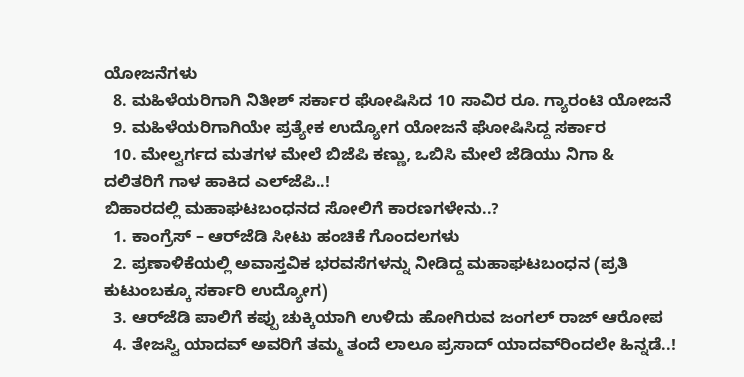ಯೋಜನೆಗಳು
  8. ಮಹಿಳೆಯರಿಗಾಗಿ ನಿತೀಶ್ ಸರ್ಕಾರ ಘೋಷಿಸಿದ 10 ಸಾವಿರ ರೂ. ಗ್ಯಾರಂಟಿ ಯೋಜನೆ
  9. ಮಹಿಳೆಯರಿಗಾಗಿಯೇ ಪ್ರತ್ಯೇಕ ಉದ್ಯೋಗ ಯೋಜನೆ ಘೋಷಿಸಿದ್ದ ಸರ್ಕಾರ
  10. ಮೇಲ್ವರ್ಗದ ಮತಗಳ ಮೇಲೆ ಬಿಜೆಪಿ ಕಣ್ಣು, ಒಬಿಸಿ ಮೇಲೆ ಜೆಡಿಯು ನಿಗಾ & ದಲಿತರಿಗೆ ಗಾಳ ಹಾಕಿದ ಎಲ್‌ಜೆಪಿ..!
ಬಿಹಾರದಲ್ಲಿ ಮಹಾಘಟಬಂಧನದ ಸೋಲಿಗೆ ಕಾರಣಗಳೇನು..?
  1. ಕಾಂಗ್ರೆಸ್ – ಆರ್‌ಜೆಡಿ ಸೀಟು ಹಂಚಿಕೆ ಗೊಂದಲಗಳು
  2. ಪ್ರಣಾಳಿಕೆಯಲ್ಲಿ ಅವಾಸ್ತವಿಕ ಭರವಸೆಗಳನ್ನು ನೀಡಿದ್ದ ಮಹಾಘಟಬಂಧನ (ಪ್ರತಿ ಕುಟುಂಬಕ್ಕೂ ಸರ್ಕಾರಿ ಉದ್ಯೋಗ)
  3. ಆರ್‌ಜೆಡಿ ಪಾಲಿಗೆ ಕಪ್ಪು ಚುಕ್ಕಿಯಾಗಿ ಉಳಿದು ಹೋಗಿರುವ ಜಂಗಲ್ ರಾಜ್ ಆರೋಪ
  4. ತೇಜಸ್ವಿ ಯಾದವ್ ಅವರಿಗೆ ತಮ್ಮ ತಂದೆ ಲಾಲೂ ಪ್ರಸಾದ್ ಯಾದವ್‌ರಿಂದಲೇ ಹಿನ್ನಡೆ..!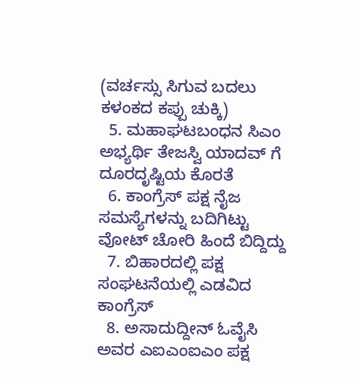(ವರ್ಚಸ್ಸು ಸಿಗುವ ಬದಲು ಕಳಂಕದ ಕಪ್ಪು ಚುಕ್ಕಿ)
  5. ಮಹಾಘಟಬಂಧನ ಸಿಎಂ ಅಭ್ಯರ್ಥಿ ತೇಜಸ್ವಿ ಯಾದವ್ ಗೆ ದೂರದೃಷ್ಟಿಯ ಕೊರತೆ
  6. ಕಾಂಗ್ರೆಸ್ ಪಕ್ಷ ನೈಜ ಸಮಸ್ಯೆಗಳನ್ನು ಬದಿಗಿಟ್ಟು ವೋಟ್ ಚೋರಿ ಹಿಂದೆ ಬಿದ್ದಿದ್ದು
  7. ಬಿಹಾರದಲ್ಲಿ ಪಕ್ಷ ಸಂಘಟನೆಯಲ್ಲಿ ಎಡವಿದ ಕಾಂಗ್ರೆಸ್
  8. ಅಸಾದುದ್ದೀನ್ ಓವೈಸಿ ಅವರ ಎಐಎಂಐಎಂ ಪಕ್ಷ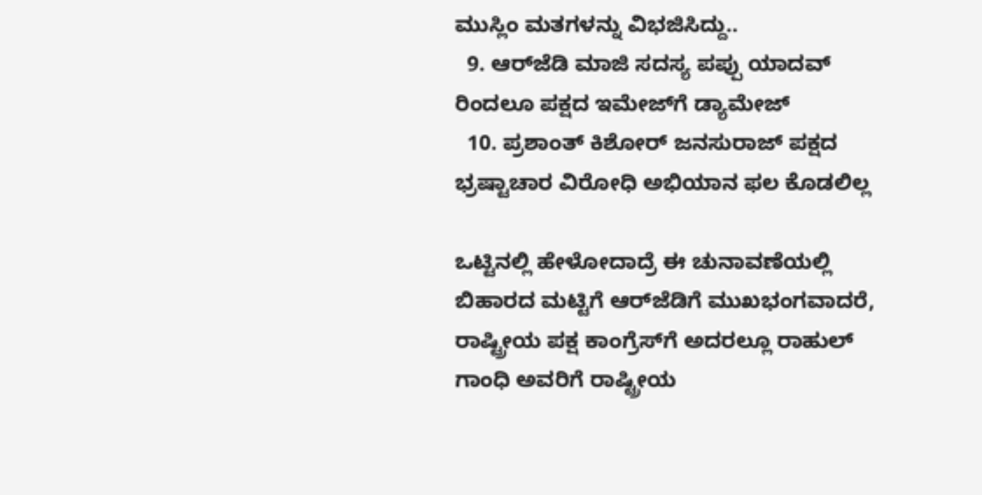ಮುಸ್ಲಿಂ ಮತಗಳನ್ನು ವಿಭಜಿಸಿದ್ದು..
  9. ಆರ್‌ಜೆಡಿ ಮಾಜಿ ಸದಸ್ಯ ಪಪ್ಪು ಯಾದವ್ ರಿಂದಲೂ ಪಕ್ಷದ ಇಮೇಜ್‌ಗೆ ಡ್ಯಾಮೇಜ್
  10. ಪ್ರಶಾಂತ್ ಕಿಶೋರ್ ಜನಸುರಾಜ್ ಪಕ್ಷದ ಭ್ರಷ್ಟಾಚಾರ ವಿರೋಧಿ ಅಭಿಯಾನ ಫಲ ಕೊಡಲಿಲ್ಲ

ಒಟ್ಟಿನಲ್ಲಿ ಹೇಳೋದಾದ್ರೆ ಈ ಚುನಾವಣೆಯಲ್ಲಿ ಬಿಹಾರದ ಮಟ್ಟಿಗೆ ಆರ್‌ಜೆಡಿಗೆ ಮುಖಭಂಗವಾದರೆ, ರಾಷ್ಟ್ರೀಯ ಪಕ್ಷ ಕಾಂಗ್ರೆಸ್‌ಗೆ ಅದರಲ್ಲೂ ರಾಹುಲ್ ಗಾಂಧಿ ಅವರಿಗೆ ರಾಷ್ಟ್ರೀಯ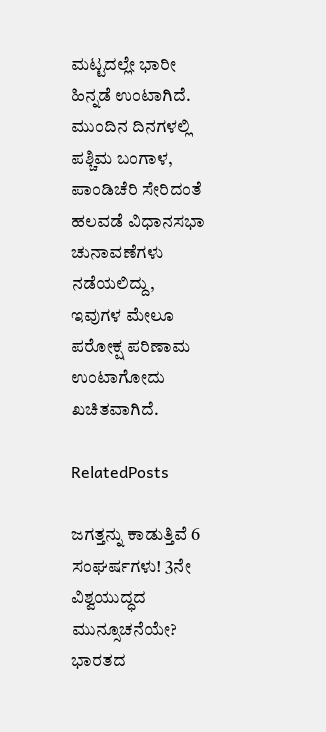ಮಟ್ಟದಲ್ಲೇ ಭಾರೀ ಹಿನ್ನಡೆ ಉಂಟಾಗಿದೆ. ಮುಂದಿನ ದಿನಗಳಲ್ಲಿ ಪಶ್ಚಿಮ ಬಂಗಾಳ, ಪಾಂಡಿಚೆರಿ ಸೇರಿದಂತೆ ಹಲವಡೆ ವಿಧಾನಸಭಾ ಚುನಾವಣೆಗಳು ನಡೆಯಲಿದ್ದು, ಇವುಗಳ ಮೇಲೂ ಪರೋಕ್ಷ ಪರಿಣಾಮ ಉಂಟಾಗೋದು ಖಚಿತವಾಗಿದೆ.

RelatedPosts

ಜಗತ್ತನ್ನು ಕಾಡುತ್ತಿವೆ 6 ಸಂಘರ್ಷಗಳು! 3ನೇ ವಿಶ್ವಯುದ್ಧದ ಮುನ್ಸೂಚನೆಯೇ? ಭಾರತದ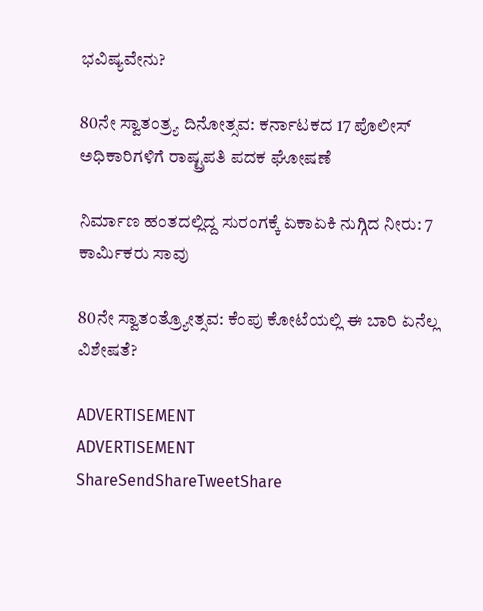ಭವಿಷ್ಯವೇನು?

80ನೇ ಸ್ವಾತಂತ್ರ್ಯ ದಿನೋತ್ಸವ: ಕರ್ನಾಟಕದ 17 ಪೊಲೀಸ್ ಅಧಿಕಾರಿಗಳಿಗೆ ರಾಷ್ಟ್ರಪತಿ ಪದಕ ಘೋಷಣೆ

ನಿರ್ಮಾಣ ಹಂತದಲ್ಲಿದ್ದ ಸುರಂಗಕ್ಕೆ ಏಕಾಏಕಿ ನುಗ್ಗಿದ ನೀರು: 7 ಕಾರ್ಮಿಕರು ಸಾವು

80ನೇ ಸ್ವಾತಂತ್ರ್ಯೋತ್ಸವ: ಕೆಂಪು ಕೋಟೆಯಲ್ಲಿ ಈ ಬಾರಿ ಏನೆಲ್ಲ ವಿಶೇಷತೆ?

ADVERTISEMENT
ADVERTISEMENT
ShareSendShareTweetShare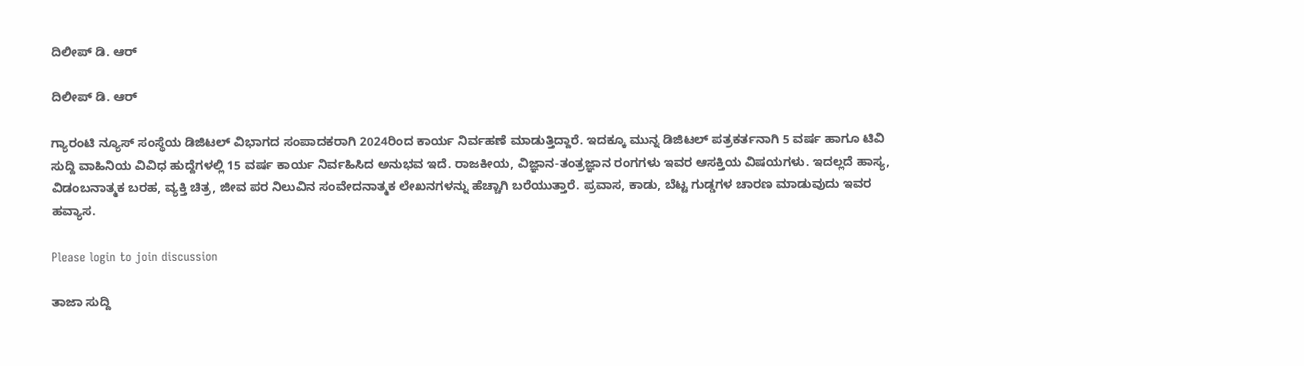ದಿಲೀಪ್ ಡಿ. ಆರ್

ದಿಲೀಪ್ ಡಿ. ಆರ್

ಗ್ಯಾರಂಟಿ ನ್ಯೂಸ್ ಸಂಸ್ಥೆಯ ಡಿಜಿಟಲ್ ವಿಭಾಗದ ಸಂಪಾದಕರಾಗಿ 2024ರಿಂದ ಕಾರ್ಯ ನಿರ್ವಹಣೆ ಮಾಡುತ್ತಿದ್ದಾರೆ. ಇದಕ್ಕೂ ಮುನ್ನ ಡಿಜಿಟಲ್ ಪತ್ರಕರ್ತನಾಗಿ 5 ವರ್ಷ ಹಾಗೂ ಟಿವಿ ಸುದ್ದಿ ವಾಹಿನಿಯ ವಿವಿಧ ಹುದ್ದೆಗಳಲ್ಲಿ 15 ವರ್ಷ ಕಾರ್ಯ ನಿರ್ವಹಿಸಿದ ಅನುಭವ ಇದೆ. ರಾಜಕೀಯ, ವಿಜ್ಞಾನ-ತಂತ್ರಜ್ಞಾನ ರಂಗಗಳು ಇವರ ಆಸಕ್ತಿಯ ವಿಷಯಗಳು. ಇದಲ್ಲದೆ ಹಾಸ್ಯ, ವಿಡಂಬನಾತ್ಮಕ ಬರಹ, ವ್ಯಕ್ತಿ ಚಿತ್ರ, ಜೀವ ಪರ ನಿಲುವಿನ ಸಂವೇದನಾತ್ಮಕ ಲೇಖನಗಳನ್ನು ಹೆಚ್ಚಾಗಿ ಬರೆಯುತ್ತಾರೆ. ಪ್ರವಾಸ, ಕಾಡು, ಬೆಟ್ಟ ಗುಡ್ಡಗಳ ಚಾರಣ ಮಾಡುವುದು ಇವರ ಹವ್ಯಾಸ.

Please login to join discussion

ತಾಜಾ ಸುದ್ದಿ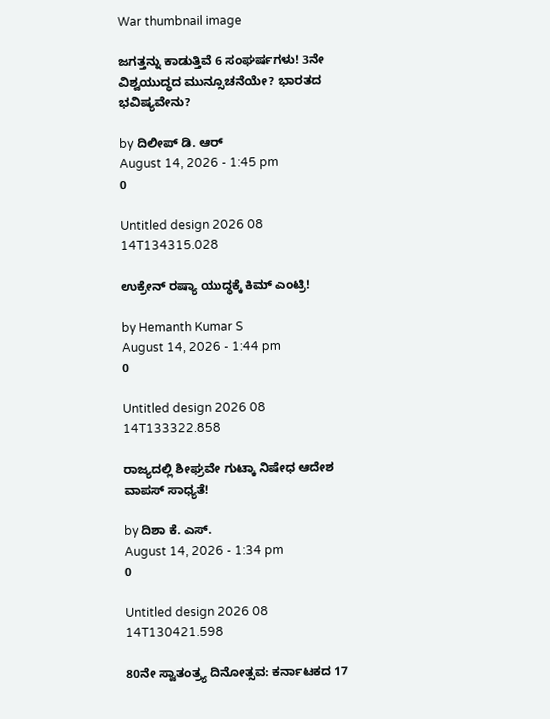War thumbnail image

ಜಗತ್ತನ್ನು ಕಾಡುತ್ತಿವೆ 6 ಸಂಘರ್ಷಗಳು! 3ನೇ ವಿಶ್ವಯುದ್ಧದ ಮುನ್ಸೂಚನೆಯೇ? ಭಾರತದ ಭವಿಷ್ಯವೇನು?

by ದಿಲೀಪ್ ಡಿ. ಆರ್
August 14, 2026 - 1:45 pm
0

Untitled design 2026 08 14T134315.028

ಉಕ್ರೇನ್ ರಷ್ಯಾ ಯುದ್ಧಕ್ಕೆ ಕಿಮ್ ಎಂಟ್ರಿ!

by Hemanth Kumar S
August 14, 2026 - 1:44 pm
0

Untitled design 2026 08 14T133322.858

ರಾಜ್ಯದಲ್ಲಿ ಶೀಘ್ರವೇ ಗುಟ್ಕಾ ನಿಷೇಧ ಆದೇಶ ವಾಪಸ್‌ ಸಾಧ್ಯತೆ!

by ದಿಶಾ ಕೆ. ಎಸ್.
August 14, 2026 - 1:34 pm
0

Untitled design 2026 08 14T130421.598

80ನೇ ಸ್ವಾತಂತ್ರ್ಯ ದಿನೋತ್ಸವ: ಕರ್ನಾಟಕದ 17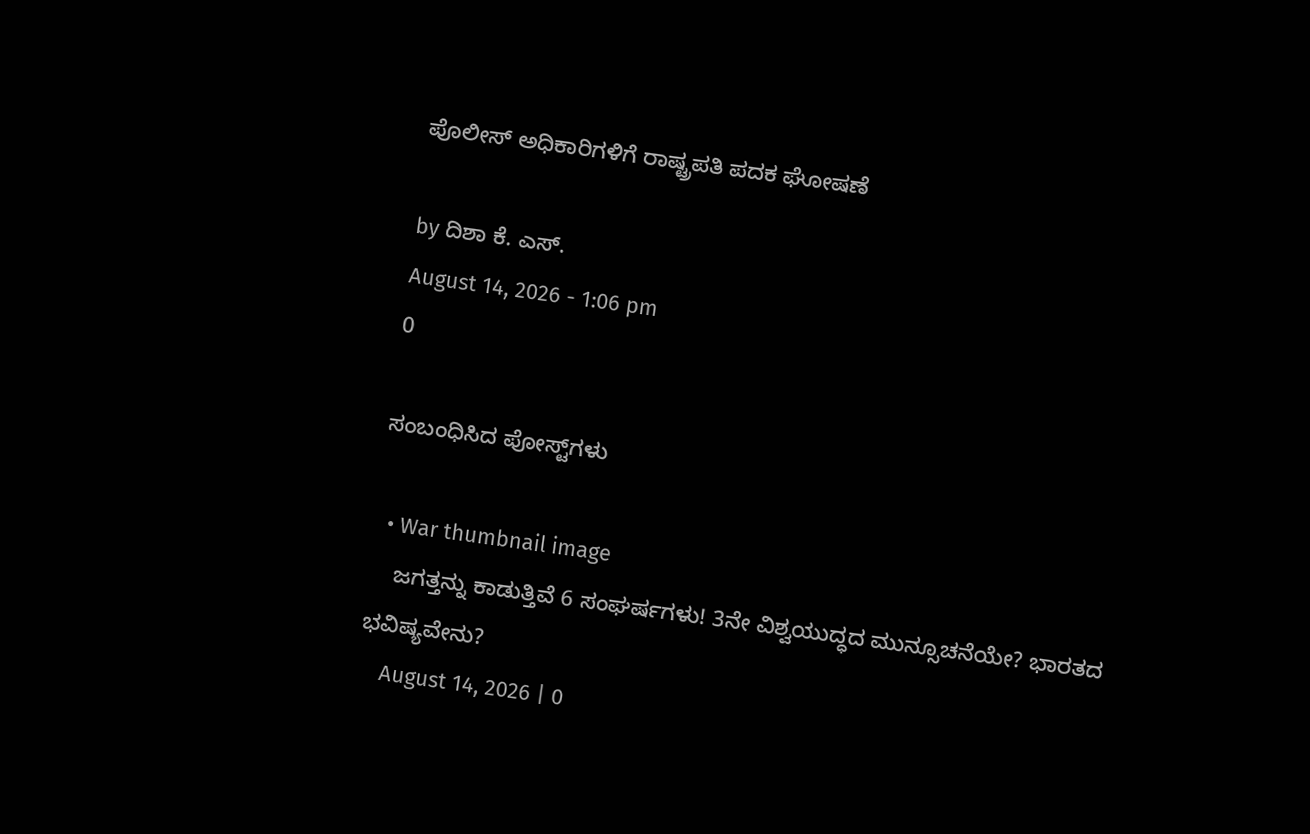ಪೊಲೀಸ್ ಅಧಿಕಾರಿಗಳಿಗೆ ರಾಷ್ಟ್ರಪತಿ ಪದಕ ಘೋಷಣೆ

by ದಿಶಾ ಕೆ. ಎಸ್.
August 14, 2026 - 1:06 pm
0

ಸಂಬಂಧಿಸಿದ ಪೋಸ್ಟ್‌ಗಳು

  • War thumbnail image
    ಜಗತ್ತನ್ನು ಕಾಡುತ್ತಿವೆ 6 ಸಂಘರ್ಷಗಳು! 3ನೇ ವಿಶ್ವಯುದ್ಧದ ಮುನ್ಸೂಚನೆಯೇ? ಭಾರತದ ಭವಿಷ್ಯವೇನು?
    August 14, 2026 | 0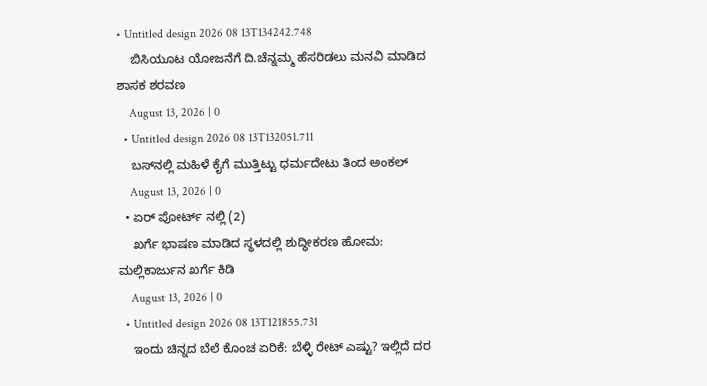• Untitled design 2026 08 13T134242.748
    ಬಿಸಿಯೂಟ ಯೋಜನೆಗೆ ದಿ.ಚೆನ್ನಮ್ಮ ಹೆಸರಿಡಲು ಮನವಿ ಮಾಡಿದ ಶಾಸಕ ಶರವಣ
    August 13, 2026 | 0
  • Untitled design 2026 08 13T132051.711
    ಬಸ್‌‌ನಲ್ಲಿ ಮಹಿಳೆ ಕೈಗೆ ಮುತ್ತಿಟ್ಟು ಧರ್ಮದೇಟು ತಿಂದ ಅಂಕಲ್‌
    August 13, 2026 | 0
  • ಏರ್ ಪೋರ್ಟ್ ನಲ್ಲಿ (2)
    ಖರ್ಗೆ ಭಾಷಣ ಮಾಡಿದ ಸ್ಥಳದಲ್ಲಿ ಶುದ್ಧೀಕರಣ ಹೋಮ: ಮಲ್ಲಿಕಾರ್ಜುನ ಖರ್ಗೆ ಕಿಡಿ
    August 13, 2026 | 0
  • Untitled design 2026 08 13T121855.731
    ಇಂದು ಚಿನ್ನದ ಬೆಲೆ ಕೊಂಚ ಏರಿಕೆ: ಬೆಳ್ಳಿ ರೇಟ್ ಎಷ್ಟು? ಇಲ್ಲಿದೆ ದರ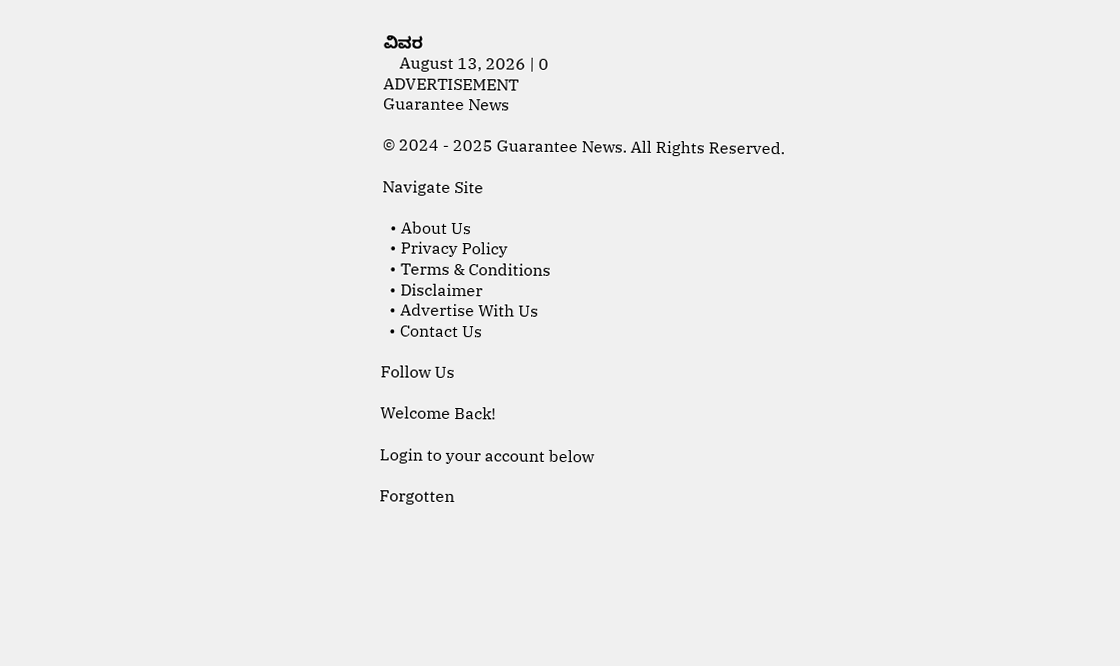ವಿವರ
    August 13, 2026 | 0
ADVERTISEMENT
Guarantee News

© 2024 - 2025 Guarantee News. All Rights Reserved.

Navigate Site

  • About Us
  • Privacy Policy
  • Terms & Conditions
  • Disclaimer
  • Advertise With Us
  • Contact Us

Follow Us

Welcome Back!

Login to your account below

Forgotten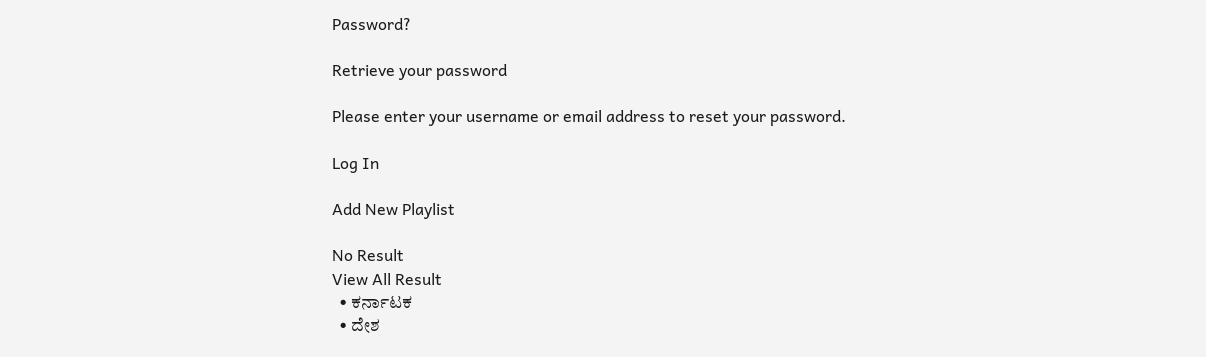Password?

Retrieve your password

Please enter your username or email address to reset your password.

Log In

Add New Playlist

No Result
View All Result
  • ಕರ್ನಾಟಕ
  • ದೇಶ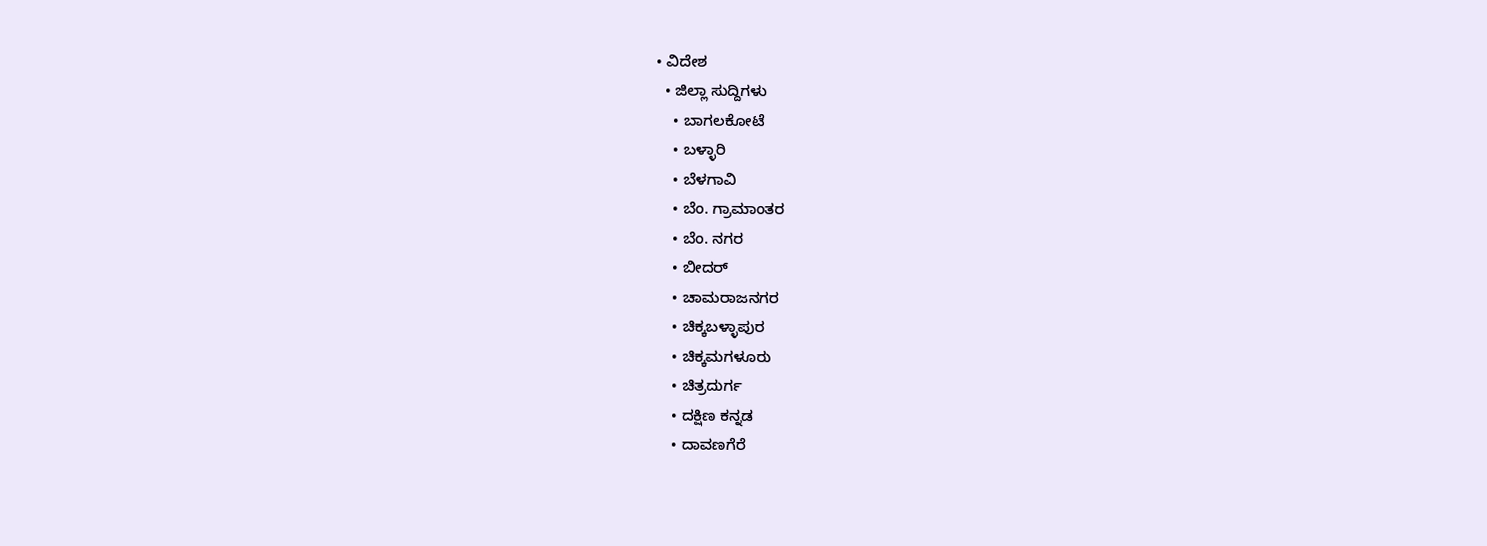• ವಿದೇಶ
  • ಜಿಲ್ಲಾ ಸುದ್ದಿಗಳು
    • ಬಾಗಲಕೋಟೆ
    • ಬಳ್ಳಾರಿ
    • ಬೆಳಗಾವಿ
    • ಬೆಂ. ಗ್ರಾಮಾಂತರ
    • ಬೆಂ. ನಗರ
    • ಬೀದರ್
    • ಚಾಮರಾಜನಗರ
    • ಚಿಕ್ಕಬಳ್ಳಾಪುರ
    • ಚಿಕ್ಕಮಗಳೂರು
    • ಚಿತ್ರದುರ್ಗ
    • ದಕ್ಷಿಣ ಕನ್ನಡ
    • ದಾವಣಗೆರೆ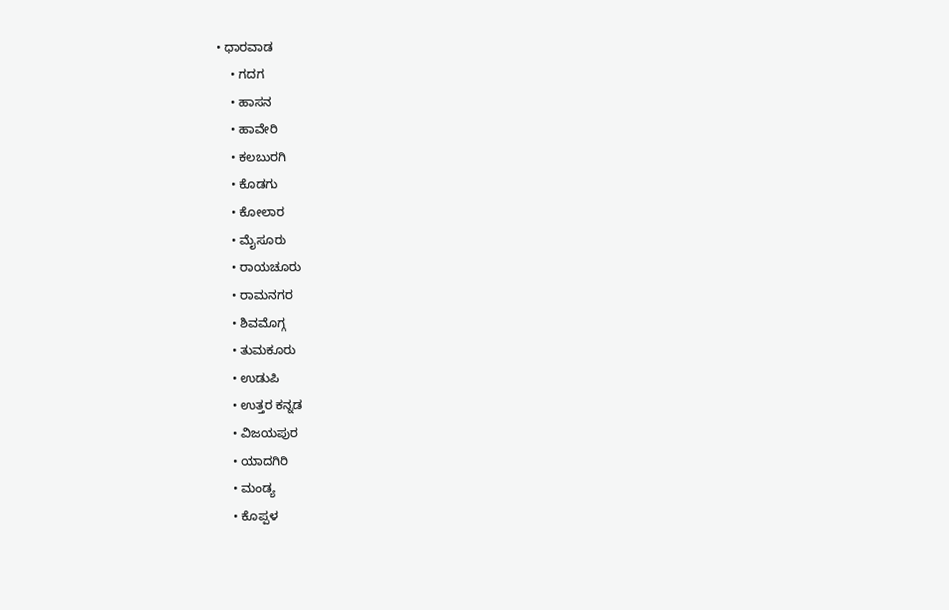• ಧಾರವಾಡ
    • ಗದಗ
    • ಹಾಸನ
    • ಹಾವೇರಿ
    • ಕಲಬುರಗಿ
    • ಕೊಡಗು
    • ಕೋಲಾರ
    • ಮೈಸೂರು
    • ರಾಯಚೂರು
    • ರಾಮನಗರ
    • ಶಿವಮೊಗ್ಗ
    • ತುಮಕೂರು
    • ಉಡುಪಿ
    • ಉತ್ತರ ಕನ್ನಡ
    • ವಿಜಯಪುರ
    • ಯಾದಗಿರಿ
    • ಮಂಡ್ಯ
    • ಕೊಪ್ಪಳ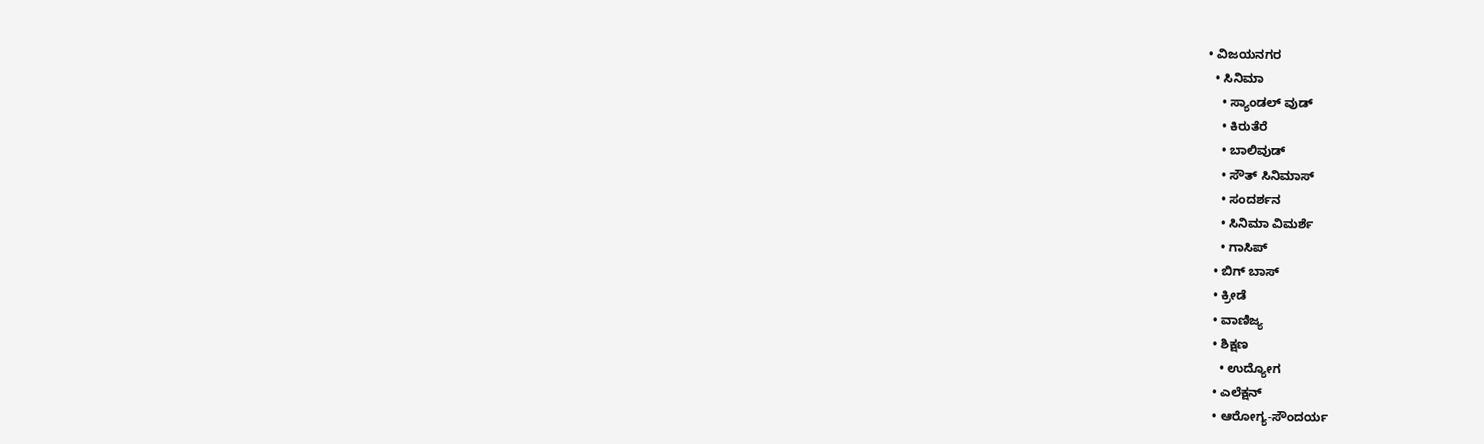• ವಿಜಯನಗರ
  • ಸಿನಿಮಾ
    • ಸ್ಯಾಂಡಲ್ ವುಡ್
    • ಕಿರುತೆರೆ
    • ಬಾಲಿವುಡ್
    • ಸೌತ್ ಸಿನಿಮಾಸ್
    • ಸಂದರ್ಶನ
    • ಸಿನಿಮಾ ವಿಮರ್ಶೆ
    • ಗಾಸಿಪ್
  • ಬಿಗ್ ಬಾಸ್
  • ಕ್ರೀಡೆ
  • ವಾಣಿಜ್ಯ
  • ಶಿಕ್ಷಣ
    • ಉದ್ಯೋಗ
  • ಎಲೆಕ್ಷನ್
  • ಆರೋಗ್ಯ-ಸೌಂದರ್ಯ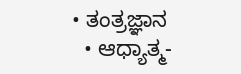• ತಂತ್ರಜ್ಞಾನ
  • ಆಧ್ಯಾತ್ಮ-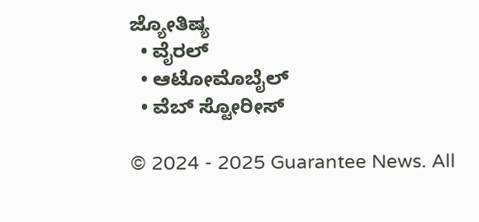ಜ್ಯೋತಿಷ್ಯ
  • ವೈರಲ್
  • ಆಟೋಮೊಬೈಲ್
  • ವೆಬ್ ಸ್ಟೋರೀಸ್

© 2024 - 2025 Guarantee News. All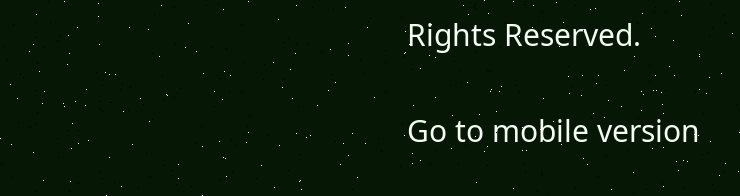Rights Reserved.

Go to mobile version